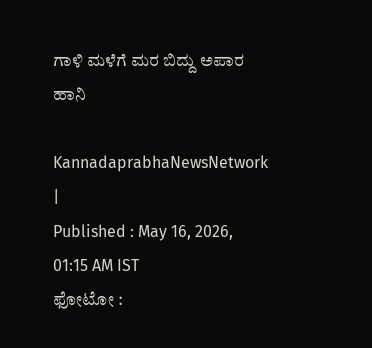ಗಾಳಿ ಮಳೆಗೆ ಮರ ಬಿದ್ದು ಅಪಾರ ಹಾನಿ

KannadaprabhaNewsNetwork |
Published : May 16, 2026, 01:15 AM IST
ಫೋಟೋ :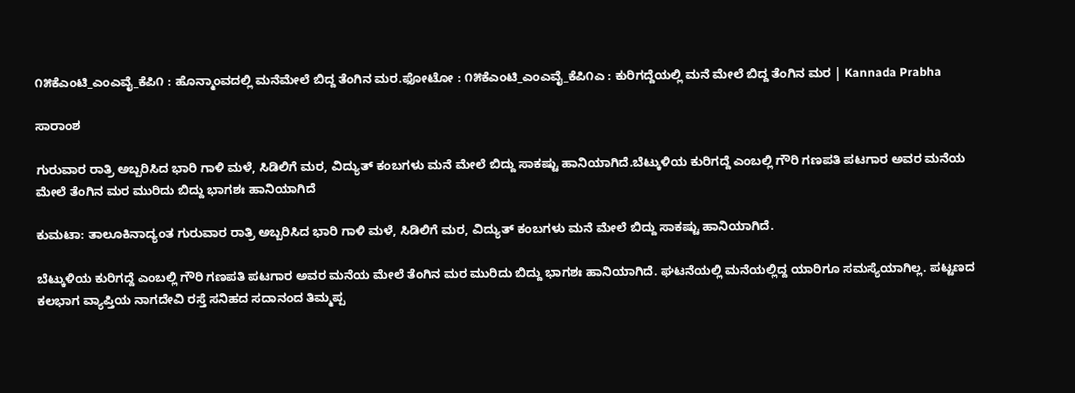೧೫ಕೆಎಂಟಿ_ಎಂಎವೈ_ಕೆಪಿ೧ : ಹೊನ್ಮಾಂವದಲ್ಲಿ ಮನೆಮೇಲೆ ಬಿದ್ದ ತೆಂಗಿನ ಮರ.ಫೋಟೋ : ೧೫ಕೆಎಂಟಿ_ಎಂಎವೈ_ಕೆಪಿ೧ಎ : ಕುರಿಗದ್ದೆಯಲ್ಲಿ ಮನೆ ಮೇಲೆ ಬಿದ್ದ ತೆಂಗಿನ ಮರ | Kannada Prabha

ಸಾರಾಂಶ

ಗುರುವಾರ ರಾತ್ರಿ ಅಬ್ಬರಿಸಿದ ಭಾರಿ ಗಾಳಿ ಮಳೆ, ಸಿಡಿಲಿಗೆ ಮರ, ವಿದ್ಯುತ್ ಕಂಬಗಳು ಮನೆ ಮೇಲೆ ಬಿದ್ದು ಸಾಕಷ್ಟು ಹಾನಿಯಾಗಿದೆ.ಬೆಟ್ಕುಳಿಯ ಕುರಿಗದ್ದೆ ಎಂಬಲ್ಲಿ ಗೌರಿ ಗಣಪತಿ ಪಟಗಾರ ಅವರ ಮನೆಯ ಮೇಲೆ ತೆಂಗಿನ ಮರ ಮುರಿದು ಬಿದ್ದು ಭಾಗಶಃ ಹಾನಿಯಾಗಿದೆ

ಕುಮಟಾ: ತಾಲೂಕಿನಾದ್ಯಂತ ಗುರುವಾರ ರಾತ್ರಿ ಅಬ್ಬರಿಸಿದ ಭಾರಿ ಗಾಳಿ ಮಳೆ, ಸಿಡಿಲಿಗೆ ಮರ, ವಿದ್ಯುತ್ ಕಂಬಗಳು ಮನೆ ಮೇಲೆ ಬಿದ್ದು ಸಾಕಷ್ಟು ಹಾನಿಯಾಗಿದೆ.

ಬೆಟ್ಕುಳಿಯ ಕುರಿಗದ್ದೆ ಎಂಬಲ್ಲಿ ಗೌರಿ ಗಣಪತಿ ಪಟಗಾರ ಅವರ ಮನೆಯ ಮೇಲೆ ತೆಂಗಿನ ಮರ ಮುರಿದು ಬಿದ್ದು ಭಾಗಶಃ ಹಾನಿಯಾಗಿದೆ. ಘಟನೆಯಲ್ಲಿ ಮನೆಯಲ್ಲಿದ್ದ ಯಾರಿಗೂ ಸಮಸ್ಯೆಯಾಗಿಲ್ಲ. ಪಟ್ಟಣದ ಕಲಭಾಗ ವ್ಯಾಪ್ತಿಯ ನಾಗದೇವಿ ರಸ್ತೆ ಸನಿಹದ ಸದಾನಂದ ತಿಮ್ಮಪ್ಪ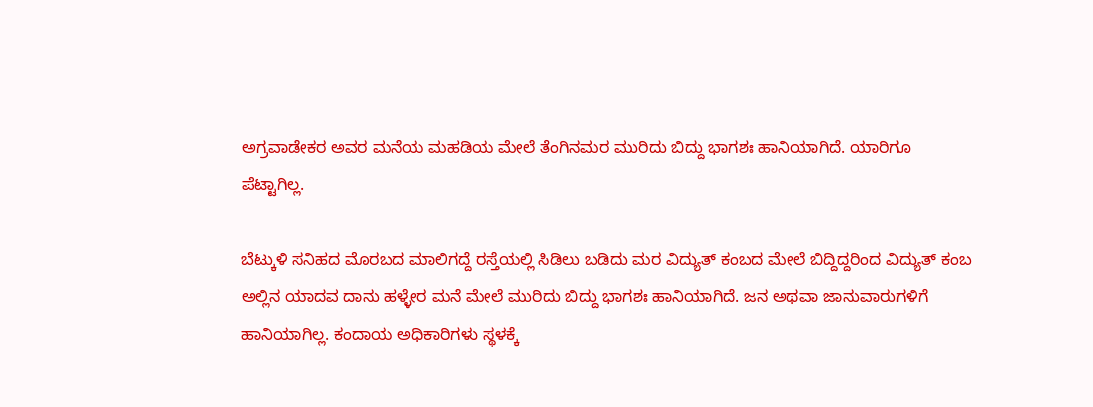ಅಗ್ರವಾಡೇಕರ ಅವರ ಮನೆಯ ಮಹಡಿಯ ಮೇಲೆ ತೆಂಗಿನಮರ ಮುರಿದು ಬಿದ್ದು ಭಾಗಶಃ ಹಾನಿಯಾಗಿದೆ. ಯಾರಿಗೂ ಪೆಟ್ಟಾಗಿಲ್ಲ.

ಬೆಟ್ಕುಳಿ ಸನಿಹದ ಮೊರಬದ ಮಾಲಿಗದ್ದೆ ರಸ್ತೆಯಲ್ಲಿ ಸಿಡಿಲು ಬಡಿದು ಮರ ವಿದ್ಯುತ್ ಕಂಬದ ಮೇಲೆ ಬಿದ್ದಿದ್ದರಿಂದ ವಿದ್ಯುತ್ ಕಂಬ ಅಲ್ಲಿನ ಯಾದವ ದಾನು ಹಳ್ಳೇರ ಮನೆ ಮೇಲೆ ಮುರಿದು ಬಿದ್ದು ಭಾಗಶಃ ಹಾನಿಯಾಗಿದೆ. ಜನ ಅಥವಾ ಜಾನುವಾರುಗಳಿಗೆ ಹಾನಿಯಾಗಿಲ್ಲ. ಕಂದಾಯ ಅಧಿಕಾರಿಗಳು ಸ್ಥಳಕ್ಕೆ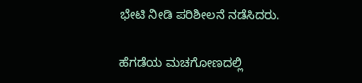ಭೇಟಿ ನೀಡಿ ಪರಿಶೀಲನೆ ನಡೆಸಿದರು.

ಹೆಗಡೆಯ ಮಚಗೋಣದಲ್ಲಿ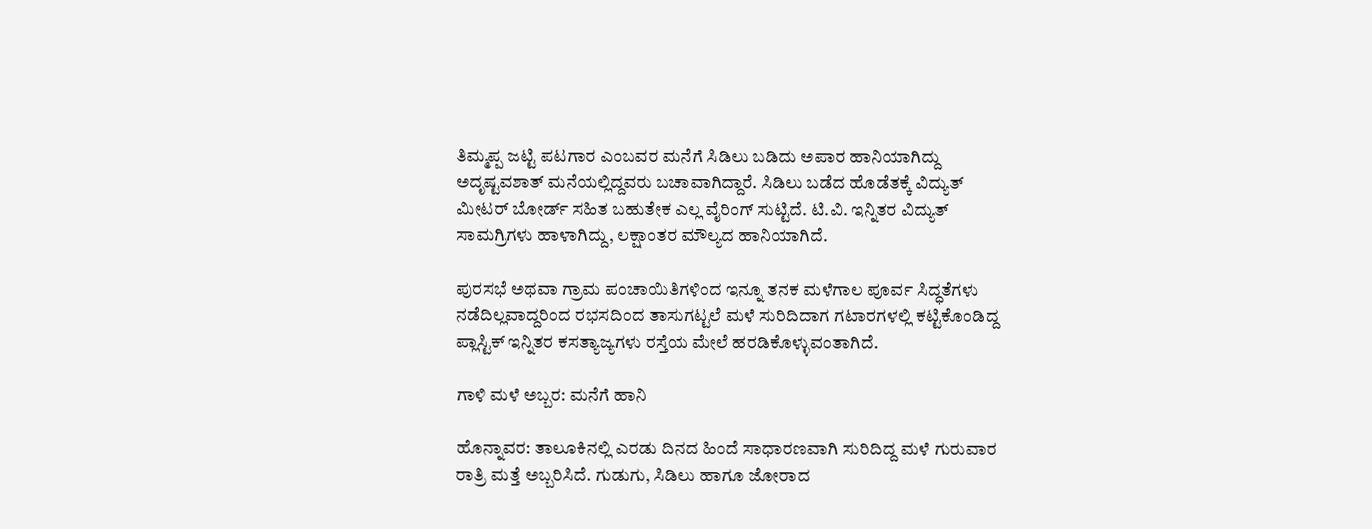ತಿಮ್ಮಪ್ಪ ಜಟ್ಟಿ ಪಟಗಾರ ಎಂಬವರ ಮನೆಗೆ ಸಿಡಿಲು ಬಡಿದು ಅಪಾರ ಹಾನಿಯಾಗಿದ್ದು ಅದೃಷ್ಟವಶಾತ್ ಮನೆಯಲ್ಲಿದ್ದವರು ಬಚಾವಾಗಿದ್ದಾರೆ. ಸಿಡಿಲು ಬಡೆದ ಹೊಡೆತಕ್ಕೆ ವಿದ್ಯುತ್ ಮೀಟರ್ ಬೋರ್ಡ್ ಸಹಿತ ಬಹುತೇಕ ಎಲ್ಲ ವೈರಿಂಗ್‌ ಸುಟ್ಟಿದೆ. ಟಿ.ವಿ. ಇನ್ನಿತರ ವಿದ್ಯುತ್ ಸಾಮಗ್ರಿಗಳು ಹಾ‍ಳಾಗಿದ್ದು, ಲಕ್ಷಾಂತರ ಮೌಲ್ಯದ ಹಾನಿಯಾಗಿದೆ.

ಪುರಸಭೆ ಅಥವಾ ಗ್ರಾಮ ಪಂಚಾಯಿತಿಗಳಿಂದ ಇನ್ನೂ ತನಕ ಮಳೆಗಾಲ ಪೂರ್ವ ಸಿದ್ಧತೆಗಳು ನಡೆದಿಲ್ಲವಾದ್ದರಿಂದ ರಭಸದಿಂದ ತಾಸುಗಟ್ಟಲೆ ಮಳೆ ಸುರಿದಿದಾಗ ಗಟಾರಗಳಲ್ಲಿ ಕಟ್ಟಿಕೊಂಡಿದ್ದ ಪ್ಲಾಸ್ಟಿಕ್ ಇನ್ನಿತರ ಕಸತ್ಯಾಜ್ಯಗಳು ರಸ್ತೆಯ ಮೇಲೆ ಹರಡಿಕೊಳ್ಳುವಂತಾಗಿದೆ.

ಗಾಳಿ ಮಳೆ ಅಬ್ಬರ: ಮನೆಗೆ ಹಾನಿ

ಹೊನ್ನಾವರ: ತಾಲೂಕಿನಲ್ಲಿ ಎರಡು ದಿನದ ಹಿಂದೆ ಸಾಧಾರಣವಾಗಿ ಸುರಿದಿದ್ದ ಮಳೆ ಗುರುವಾರ ರಾತ್ರಿ ಮತ್ತೆ ಅಬ್ಬರಿಸಿದೆ. ಗುಡುಗು, ಸಿಡಿಲು ಹಾಗೂ ಜೋರಾದ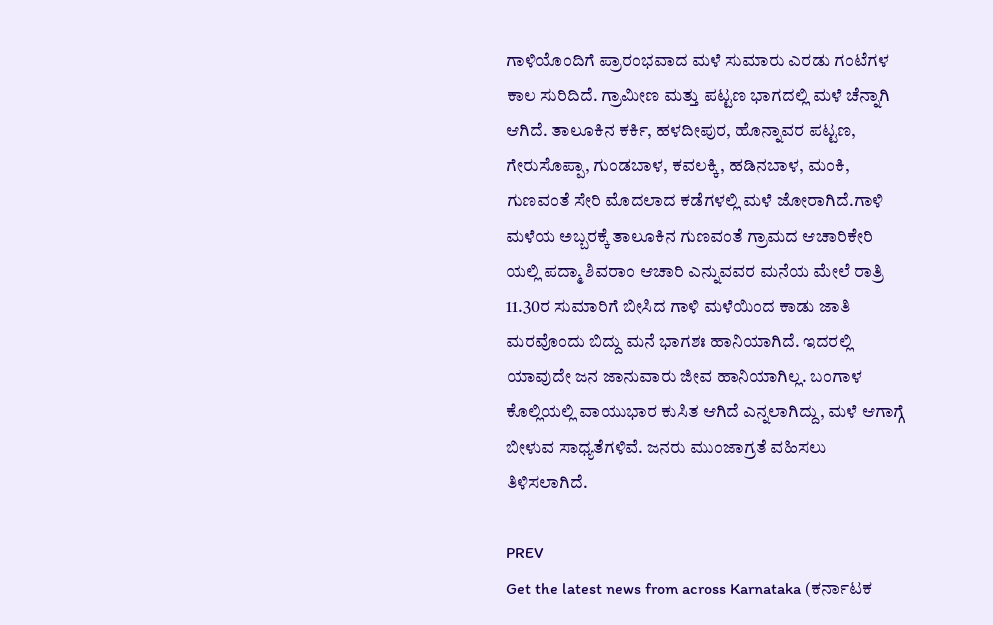ಗಾಳಿಯೊಂದಿಗೆ ಪ್ರಾರಂಭವಾದ ಮಳೆ ಸುಮಾರು ಎರಡು ಗಂಟೆಗಳ ಕಾಲ ಸುರಿದಿದೆ. ಗ್ರಾಮೀಣ ಮತ್ತು ಪಟ್ಟಣ ಭಾಗದಲ್ಲಿ ಮಳೆ ಚೆನ್ನಾಗಿ ಆಗಿದೆ. ತಾಲೂಕಿನ ಕರ್ಕಿ, ಹಳದೀಪುರ, ಹೊನ್ನಾವರ ಪಟ್ಟಣ, ಗೇರುಸೊಪ್ಪಾ, ಗುಂಡಬಾಳ, ಕವಲಕ್ಕಿ, ಹಡಿನಬಾಳ, ಮಂಕಿ, ಗುಣವಂತೆ ಸೇರಿ ಮೊದಲಾದ ಕಡೆಗಳಲ್ಲಿ ಮಳೆ ಜೋರಾಗಿದೆ.ಗಾಳಿ ಮಳೆಯ ಅಬ್ಬರಕ್ಕೆ ತಾಲೂಕಿನ ಗುಣವಂತೆ ಗ್ರಾಮದ ಆಚಾರಿಕೇರಿ ಯಲ್ಲಿ ಪದ್ಮಾ ಶಿವರಾಂ ಆಚಾರಿ ಎನ್ನುವವರ ಮನೆಯ ಮೇಲೆ ರಾತ್ರಿ 11.30ರ ಸುಮಾರಿಗೆ ಬೀಸಿದ ಗಾಳಿ ಮಳೆಯಿಂದ ಕಾಡು ಜಾತಿ ಮರವೊಂದು ಬಿದ್ದು ಮನೆ ಭಾಗಶಃ ಹಾನಿಯಾಗಿದೆ. ಇದರಲ್ಲಿ ಯಾವುದೇ ಜನ ಜಾನುವಾರು ಜೀವ ಹಾನಿಯಾಗಿಲ್ಲ. ಬಂಗಾಳ ಕೊಲ್ಲಿಯಲ್ಲಿ ವಾಯುಭಾರ ಕುಸಿತ ಆಗಿದೆ ಎನ್ನಲಾಗಿದ್ದು, ಮಳೆ ಆಗಾಗ್ಗೆ ಬೀಳುವ ಸಾಧ್ಯತೆಗಳಿವೆ. ಜನರು ಮುಂಜಾಗ್ರತೆ ವಹಿಸಲು ತಿಳಿಸಲಾಗಿದೆ.

PREV
Get the latest news from across Karnataka (ಕರ್ನಾಟಕ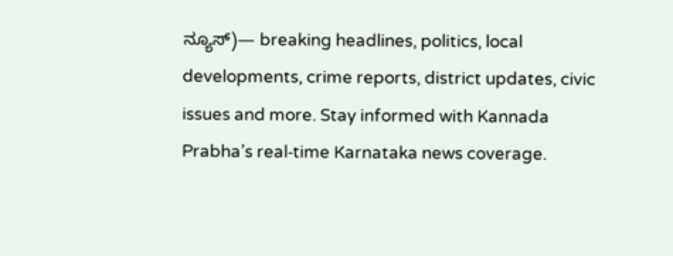ನ್ಯೂಸ್)— breaking headlines, politics, local developments, crime reports, district updates, civic issues and more. Stay informed with Kannada Prabha’s real‑time Karnataka news coverage.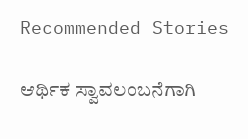Recommended Stories

ಆರ್ಥಿಕ ಸ್ವಾವಲಂಬನೆಗಾಗಿ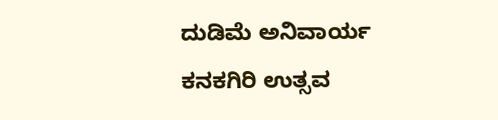ದುಡಿಮೆ ಅನಿವಾರ್ಯ
ಕನಕಗಿರಿ ಉತ್ಸವ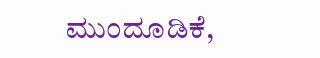ಮುಂದೂಡಿಕೆ,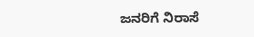ಜನರಿಗೆ ನಿರಾಸೆ